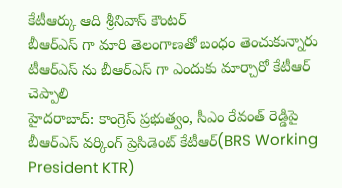కేటీఆర్కు ఆది శ్రీనివాస్ కౌంటర్
బీఆర్ఎస్ గా మారి తెలంగాణతో బంధం తెంచుకున్నారు
టీఆర్ఎస్ ను బీఆర్ఎస్ గా ఎందుకు మార్చారో కేటీఆర్ చెప్పాలి
హైదరాబాద్: కాంగ్రెస్ ప్రభుత్వం, సీఎం రేవంత్ రెడ్డిపై బీఆర్ఎస్ వర్కింగ్ ప్రెసిడెంట్ కేటీఆర్(BRS Working President KTR)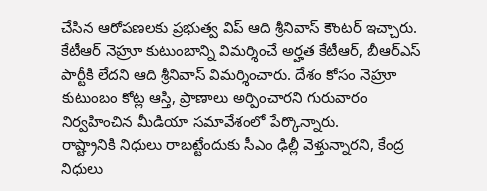చేసిన ఆరోపణలకు ప్రభుత్వ విప్ ఆది శ్రీనివాస్ కౌంటర్ ఇచ్చారు. కేటీఆర్ నెహ్రూ కుటుంబాన్ని విమర్శించే అర్హత కేటీఆర్, బీఆర్ఎస్ పార్టీకి లేదని ఆది శ్రీనివాస్ విమర్శించారు. దేశం కోసం నెహ్రూ కుటుంబం కోట్ల ఆస్తి, ప్రాణాలు అర్పించారని గురువారం నిర్వహించిన మీడియా సమావేశంలో పేర్కొన్నారు.
రాష్ట్రానికి నిధులు రాబట్టేందుకు సీఎం ఢిల్లీ వెళ్తున్నారని, కేంద్ర నిధులు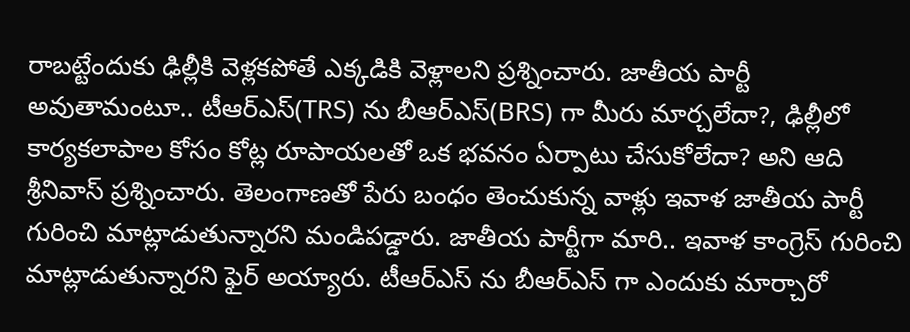రాబట్టేందుకు ఢిల్లీకి వెళ్లకపోతే ఎక్కడికి వెళ్లాలని ప్రశ్నించారు. జాతీయ పార్టీ అవుతామంటూ.. టీఆర్ఎస్(TRS) ను బీఆర్ఎస్(BRS) గా మీరు మార్చలేదా?, ఢిల్లీలో కార్యకలాపాల కోసం కోట్ల రూపాయలతో ఒక భవనం ఏర్పాటు చేసుకోలేదా? అని ఆది శ్రీనివాస్ ప్రశ్నించారు. తెలంగాణతో పేరు బంధం తెంచుకున్న వాళ్లు ఇవాళ జాతీయ పార్టీ గురించి మాట్లాడుతున్నారని మండిపడ్డారు. జాతీయ పార్టీగా మారి.. ఇవాళ కాంగ్రెస్ గురించి మాట్లాడుతున్నారని ఫైర్ అయ్యారు. టీఆర్ఎస్ ను బీఆర్ఎస్ గా ఎందుకు మార్చారో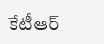కేటీఆర్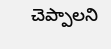చెప్పాలని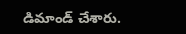డిమాండ్ చేశారు.